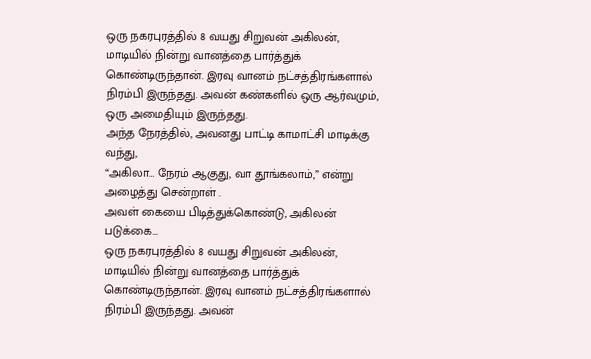ஒரு நகரபுரத்தில் 8 வயது சிறுவன் அகிலன், மாடியில் நின்று வானத்தை பார்த்துக் கொண்டிருந்தான். இரவு வானம் நட்சத்திரங்களால் நிரம்பி இருந்தது. அவன் கண்களில் ஒரு ஆர்வமும், ஒரு அமைதியும் இருந்தது.
அந்த நேரத்தில், அவனது பாட்டி காமாட்சி மாடிக்கு வந்து,
“அகிலா… நேரம் ஆகுது, வா தூங்கலாம்,” என்று அழைத்து சென்றாள் .
அவள் கையை பிடித்துக்கொண்டு, அகிலன் படுக்கை…
ஒரு நகரபுரத்தில் 8 வயது சிறுவன் அகிலன், மாடியில் நின்று வானத்தை பார்த்துக் கொண்டிருந்தான். இரவு வானம் நட்சத்திரங்களால் நிரம்பி இருந்தது. அவன்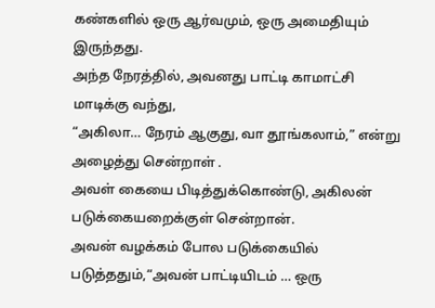கண்களில் ஒரு ஆர்வமும், ஒரு அமைதியும் இருந்தது.
அந்த நேரத்தில், அவனது பாட்டி காமாட்சி மாடிக்கு வந்து,
“அகிலா… நேரம் ஆகுது, வா தூங்கலாம்,” என்று அழைத்து சென்றாள் .
அவள் கையை பிடித்துக்கொண்டு, அகிலன் படுக்கையறைக்குள் சென்றான்.
அவன் வழக்கம் போல படுக்கையில் படுத்ததும்,“அவன் பாட்டியிடம் … ஒரு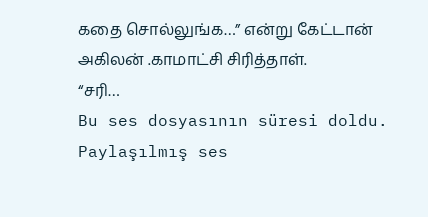கதை சொல்லுங்க…” என்று கேட்டான் அகிலன் .காமாட்சி சிரித்தாள்.
“சரி…
Bu ses dosyasının süresi doldu.
Paylaşılmış ses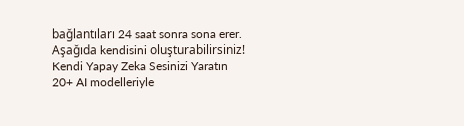bağlantıları 24 saat sonra sona erer. Aşağıda kendisini oluşturabilirsiniz!
Kendi Yapay Zeka Sesinizi Yaratın
20+ AI modelleriyle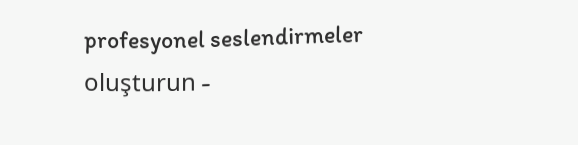profesyonel seslendirmeler oluşturun -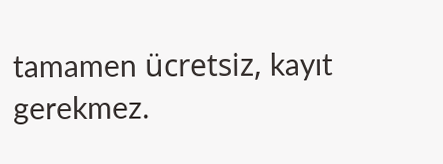tamamen ücretsiz, kayıt gerekmez.